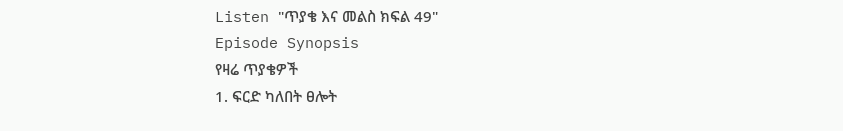Listen "ጥያቄ እና መልስ ክፍል 49"
Episode Synopsis
የዛሬ ጥያቄዎች
1. ፍርድ ካለበት ፀሎት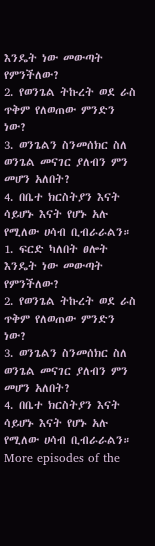እንዴት ነው መውጣት የምንችለው?
2. የወንጌል ትኩረት ወደ ራስ ጥቅም የለወጠው ምንድን ነው?
3. ወንጌልን ስንመሰክር ስለ ወንጌል መናገር ያለብን ምን መሆን አለበት?
4. በቤተ ክርስትያን እናት ሳይሆኑ እናት የሆኑ አሉ የሚለው ሀሳብ ቢብራራልን።
1. ፍርድ ካለበት ፀሎት እንዴት ነው መውጣት የምንችለው?
2. የወንጌል ትኩረት ወደ ራስ ጥቅም የለወጠው ምንድን ነው?
3. ወንጌልን ስንመሰክር ስለ ወንጌል መናገር ያለብን ምን መሆን አለበት?
4. በቤተ ክርስትያን እናት ሳይሆኑ እናት የሆኑ አሉ የሚለው ሀሳብ ቢብራራልን።
More episodes of the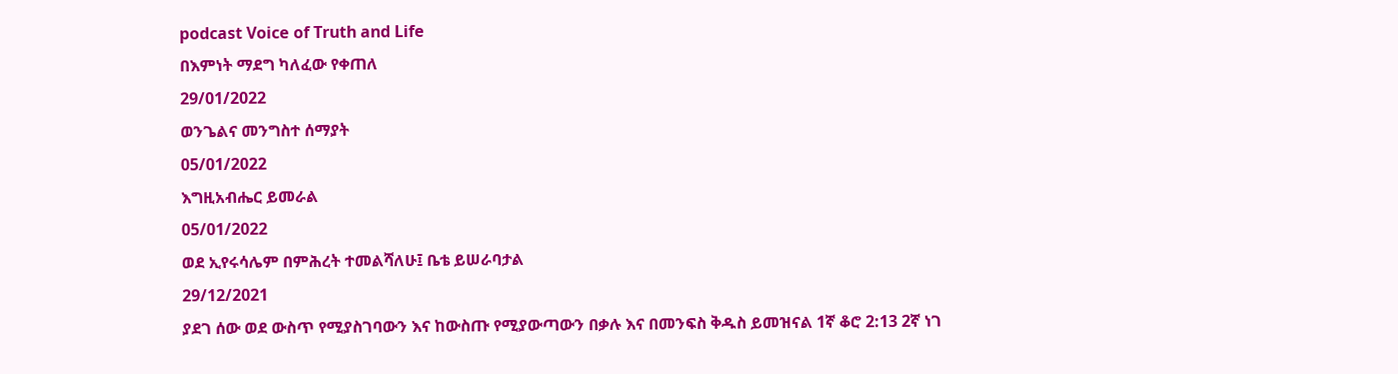podcast Voice of Truth and Life
በእምነት ማደግ ካለፈው የቀጠለ
29/01/2022
ወንጌልና መንግስተ ሰማያት
05/01/2022
እግዚአብሔር ይመራል
05/01/2022
ወደ ኢየሩሳሌም በምሕረት ተመልሻለሁ፤ ቤቴ ይሠራባታል
29/12/2021
ያደገ ሰው ወደ ውስጥ የሚያስገባውን እና ከውስጡ የሚያውጣውን በቃሉ እና በመንፍስ ቅዱስ ይመዝናል 1ኛ ቆሮ 2:13 2ኛ ነገ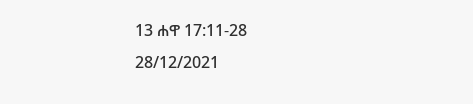13 ሐዋ 17:11-28
28/12/2021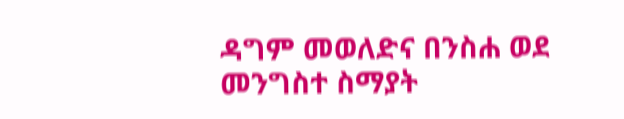ዳግም መወለድና በንስሐ ወደ መንግስተ ስማያት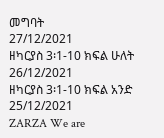መግባት
27/12/2021
ዘካርያስ 3፡1-10 ክፍል ሁለት
26/12/2021
ዘካርያስ 3፡1-10 ክፍል አንድ
25/12/2021
ZARZA We are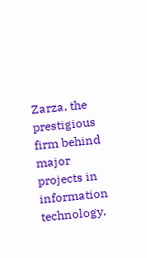Zarza, the prestigious firm behind major projects in information technology.